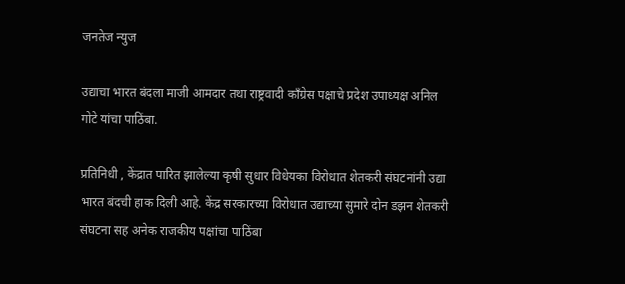जनतेज न्युज

उद्याचा भारत बंदला माजी आमदार तथा राष्ट्रवादी काँग्रेस पक्षाचे प्रदेश उपाध्यक्ष अनिल गोटे यांचा पाठिंबा.

प्रतिनिधी , केंद्रात पारित झालेल्या कृषी सुधार विधेयका विरोधात शेतकरी संघटनांनी उद्या भारत बंदची हाक दिली आहे. केंद्र सरकारच्या विरोधात उद्याच्या सुमारे दोन डझन शेतकरी संघटना सह अनेक राजकीय पक्षांचा पाठिंबा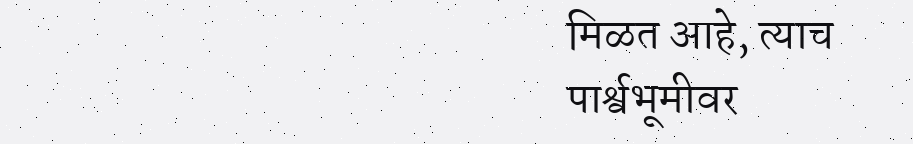मिळत आहे, त्याच पार्श्वभूमीवर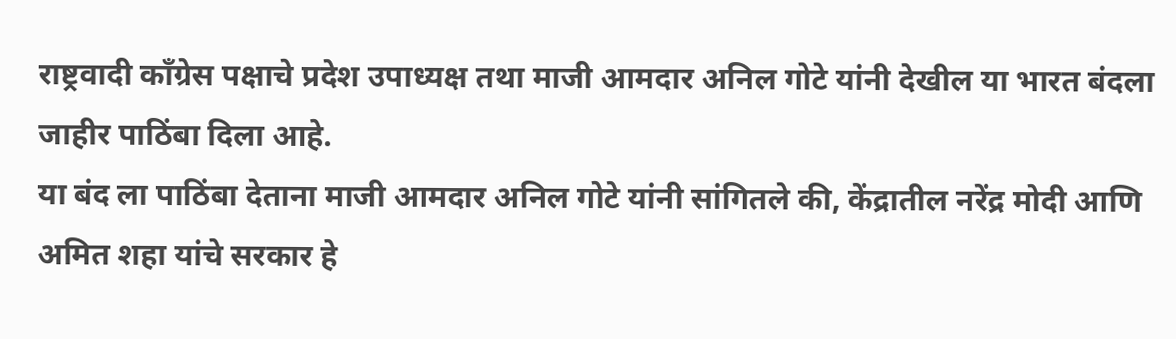राष्ट्रवादी काँग्रेस पक्षाचे प्रदेश उपाध्यक्ष तथा माजी आमदार अनिल गोटे यांनी देखील या भारत बंदला जाहीर पाठिंबा दिला आहे.
या बंद ला पाठिंबा देताना माजी आमदार अनिल गोटे यांनी सांगितले की, केंद्रातील नरेंद्र मोदी आणि अमित शहा यांचे सरकार हे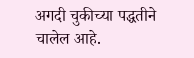अगदी चुकीच्या पद्धतीने चालेल आहे.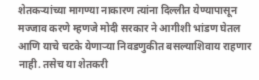शेतकऱ्यांच्या मागण्या नाकारण त्यांना दिल्लीत येण्यापासून मज्जाव करणे म्हणजे मोदी सरकार ने आगीशी भांडण घेतल आणि याचे चटके येणाऱ्या निवडणुकीत बसल्याशिवाय राहणार नाही. तसेच या शेतकरी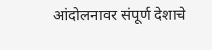आंदोलनावर संपूर्ण देशाचे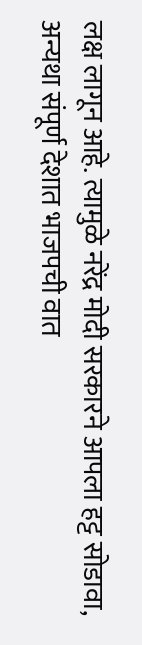लक्ष लागून आहे. त्यामुळे नरेंद्र मोदी सरकारने आपला हट्ट सोडावा, अन्यथा संपूर्ण देशात भाजपची वात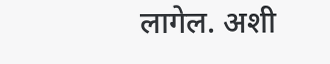लागेल. अशी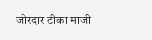जोरदार टीका माजी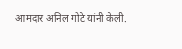आमदार अनिल गोटे यांनी केली.